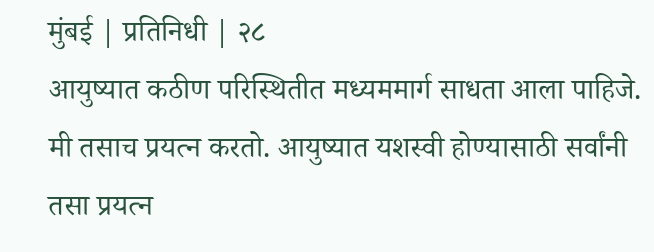मुंबई | प्रतिनिधी | २८
आयुष्यात कठीण परिस्थितीत मध्यममार्ग साधता आला पाहिजे. मी तसाच प्रयत्न करतो. आयुष्यात यशस्वी होण्यासाठी सर्वांनी तसा प्रयत्न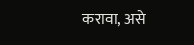करावा, असे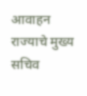आवाहन राज्याचे मुख्य सचिव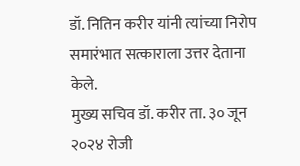डॉ. नितिन करीर यांनी त्यांच्या निरोप समारंभात सत्काराला उत्तर देताना केले.
मुख्य सचिव डॉ. करीर ता. ३० जून २०२४ रोजी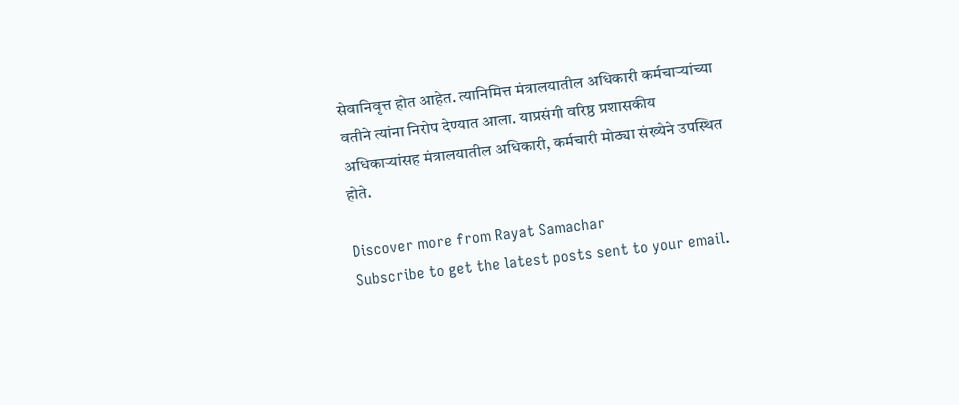सेवानिवृत्त होत आहेत. त्यानिमित्त मंत्रालयातील अधिकारी कर्मचाऱ्यांच्या वतीने त्यांना निरोप देण्यात आला. याप्रसंगी वरिष्ठ प्रशासकीय अधिकाऱ्यांसह मंत्रालयातील अधिकारी, कर्मचारी मोठ्या संख्येने उपस्थित होते.

Discover more from Rayat Samachar
Subscribe to get the latest posts sent to your email.